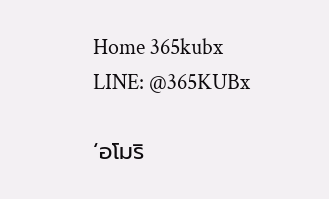Home 365kubx
LINE: @365KUBx

‘อโมริ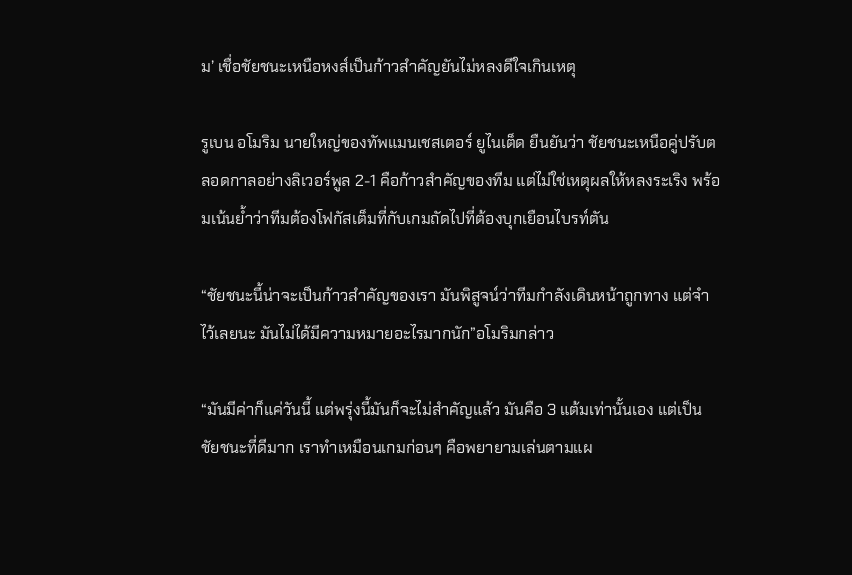ม’ เชื่อชัยชนะเหนือหงส์เป็นก้าวสำคัญยันไม่หลงดีใจเกินเหตุ

รูเบน อโมริม นายใหญ่ของทัพแมนเชสเตอร์ ยูไนเต็ด ยืนยันว่า ชัยชนะเหนือคู่ปรับตลอดกาลอย่างลิเวอร์พูล 2-1 คือก้าวสำคัญของทีม แต่ไม่ใช่เหตุผลให้หลงระเริง พร้อมเน้นย้ำว่าทีมต้องโฟกัสเต็มที่กับเกมถัดไปที่ต้องบุกเยือนไบรท์ตัน

“ชัยชนะนี้น่าจะเป็นก้าวสำคัญของเรา มันพิสูจน์ว่าทีมกำลังเดินหน้าถูกทาง แต่จำไว้เลยนะ มันไม่ได้มีความหมายอะไรมากนัก”อโมริมกล่าว

“มันมีค่าก็แค่วันนี้ แต่พรุ่งนี้มันก็จะไม่สำคัญแล้ว มันคือ 3 แต้มเท่านั้นเอง แต่เป็นชัยชนะที่ดีมาก เราทำเหมือนเกมก่อนๆ คือพยายามเล่นตามแผ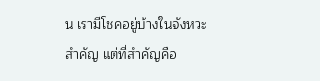น เรามีโชคอยู่บ้างในจังหวะสำคัญ แต่ที่สำคัญคือ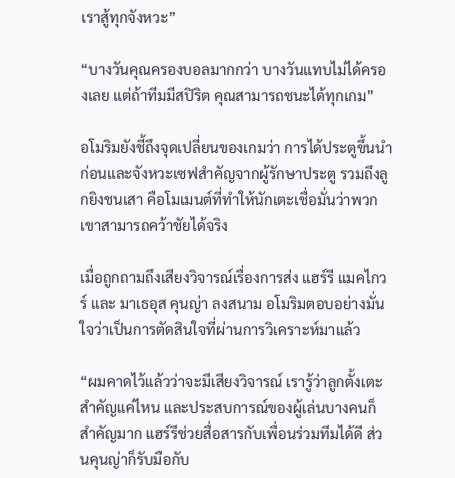เราสู้ทุกจังหวะ”

“บางวันคุณครองบอลมากกว่า บางวันแทบไม่ได้ครองเลย แต่ถ้าทีมมีสปิริต คุณสามารถชนะได้ทุกเกม”

อโมริมยังชี้ถึงจุดเปลี่ยนของเกมว่า การได้ประตูขึ้นนำก่อนและจังหวะเซฟสำคัญจากผู้รักษาประตู รวมถึงลูกยิงชนเสา คือโมเมนต์ที่ทำให้นักเตะเชื่อมั่นว่าพวกเขาสามารถคว้าชัยได้จริง

เมื่อถูกถามถึงเสียงวิจารณ์เรื่องการส่ง แฮร์รี แมคไกวร์ และ มาเธอุส คุนญ่า ลงสนาม อโมริมตอบอย่างมั่นใจว่าเป็นการตัดสินใจที่ผ่านการวิเคราะห์มาแล้ว

“ผมคาดไว้แล้วว่าจะมีเสียงวิจารณ์ เรารู้ว่าลูกตั้งเตะสำคัญแค่ไหน และประสบการณ์ของผู้เล่นบางคนก็สำคัญมาก แฮร์รีช่วยสื่อสารกับเพื่อนร่วมทีมได้ดี ส่วนคุนญ่าก็รับมือกับ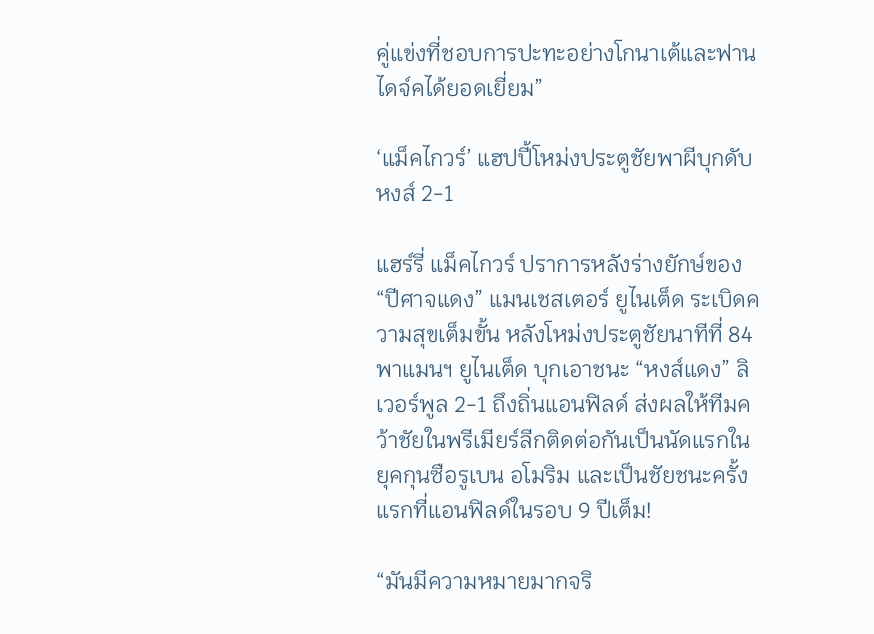คู่แข่งที่ชอบการปะทะอย่างโกนาเต้และฟาน ไดจ์คได้ยอดเยี่ยม”

‘แม็คไกวร์’ แฮปปี้โหม่งประตูชัยพาผีบุกดับหงส์ 2-1

แฮร์รี่ แม็คไกวร์ ปราการหลังร่างยักษ์ของ “ปีศาจแดง” แมนเชสเตอร์ ยูไนเต็ด ระเบิดความสุขเต็มขั้น หลังโหม่งประตูชัยนาทีที่ 84 พาแมนฯ ยูไนเต็ด บุกเอาชนะ “หงส์แดง” ลิเวอร์พูล 2-1 ถึงถิ่นแอนฟิลด์ ส่งผลให้ทีมคว้าชัยในพรีเมียร์ลีกติดต่อกันเป็นนัดแรกในยุคกุนซือรูเบน อโมริม และเป็นชัยชนะครั้งแรกที่แอนฟิลด์ในรอบ 9 ปีเต็ม!

“มันมีความหมายมากจริ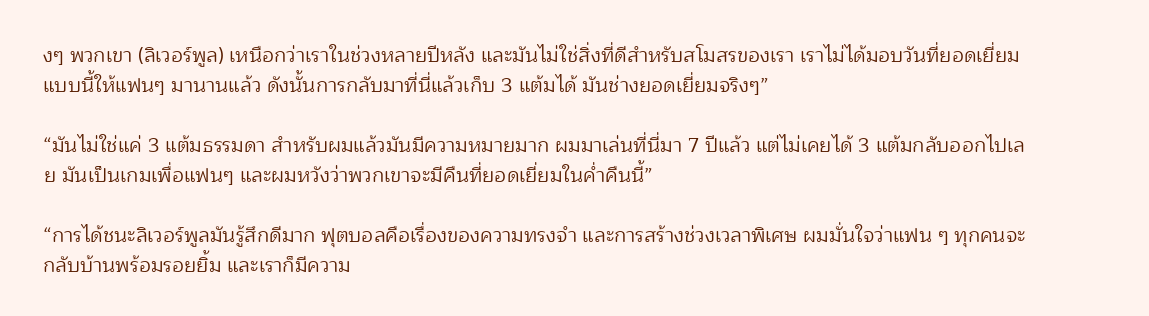งๆ พวกเขา (ลิเวอร์พูล) เหนือกว่าเราในช่วงหลายปีหลัง และมันไม่ใช่สิ่งที่ดีสำหรับสโมสรของเรา เราไม่ได้มอบวันที่ยอดเยี่ยมแบบนี้ให้แฟนๆ มานานแล้ว ดังนั้นการกลับมาที่นี่แล้วเก็บ 3 แต้มได้ มันช่างยอดเยี่ยมจริงๆ”

“มันไม่ใช่แค่ 3 แต้มธรรมดา สำหรับผมแล้วมันมีความหมายมาก ผมมาเล่นที่นี่มา 7 ปีแล้ว แต่ไม่เคยได้ 3 แต้มกลับออกไปเลย มันเป็นเกมเพื่อแฟนๆ และผมหวังว่าพวกเขาจะมีคืนที่ยอดเยี่ยมในค่ำคืนนี้”

“การได้ชนะลิเวอร์พูลมันรู้สึกดีมาก ฟุตบอลคือเรื่องของความทรงจำ และการสร้างช่วงเวลาพิเศษ ผมมั่นใจว่าแฟน ๆ ทุกคนจะกลับบ้านพร้อมรอยยิ้ม และเราก็มีความ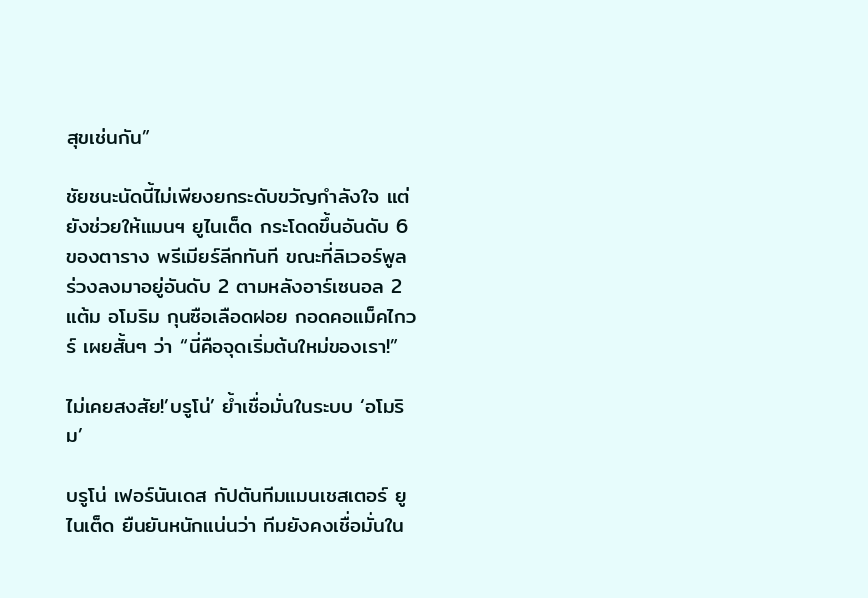สุขเช่นกัน”

ชัยชนะนัดนี้ไม่เพียงยกระดับขวัญกำลังใจ แต่ยังช่วยให้แมนฯ ยูไนเต็ด กระโดดขึ้นอันดับ 6 ของตาราง พรีเมียร์ลีกทันที ขณะที่ลิเวอร์พูล ร่วงลงมาอยู่อันดับ 2 ตามหลังอาร์เซนอล 2 แต้ม อโมริม กุนซือเลือดฝอย กอดคอแม็คไกวร์ เผยสั้นๆ ว่า “นี่คือจุดเริ่มต้นใหม่ของเรา!”

ไม่เคยสงสัย!’บรูโน่’ ย้ำเชื่อมั่นในระบบ ‘อโมริม’

บรูโน่ เฟอร์นันเดส กัปตันทีมแมนเชสเตอร์ ยูไนเต็ด ยืนยันหนักแน่นว่า ทีมยังคงเชื่อมั่นใน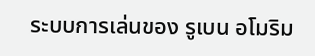ระบบการเล่นของ รูเบน อโมริม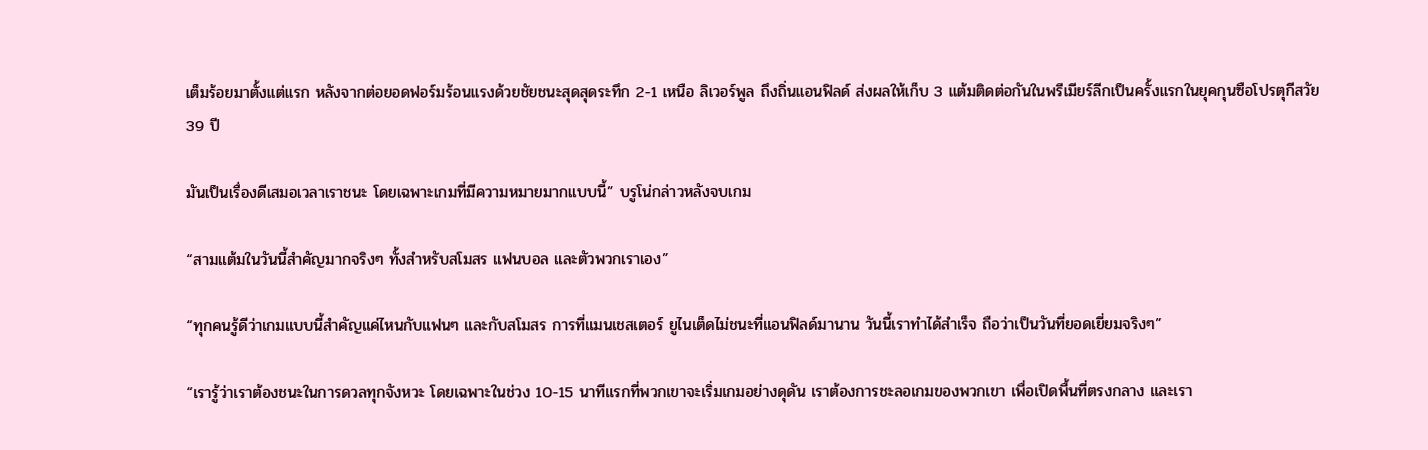เต็มร้อยมาตั้งแต่แรก หลังจากต่อยอดฟอร์มร้อนแรงด้วยชัยชนะสุดสุดระทึก 2-1 เหนือ ลิเวอร์พูล ถึงถิ่นแอนฟิลด์ ส่งผลให้เก็บ 3 แต้มติดต่อกันในพรีเมียร์ลีกเป็นครั้งแรกในยุคกุนซือโปรตุกีสวัย 39 ปี

มันเป็นเรื่องดีเสมอเวลาเราชนะ โดยเฉพาะเกมที่มีความหมายมากแบบนี้” บรูโน่กล่าวหลังจบเกม

“สามแต้มในวันนี้สำคัญมากจริงๆ ทั้งสำหรับสโมสร แฟนบอล และตัวพวกเราเอง”

“ทุกคนรู้ดีว่าเกมแบบนี้สำคัญแค่ไหนกับแฟนๆ และกับสโมสร การที่แมนเชสเตอร์ ยูไนเต็ดไม่ชนะที่แอนฟิลด์มานาน วันนี้เราทำได้สำเร็จ ถือว่าเป็นวันที่ยอดเยี่ยมจริงๆ”

“เรารู้ว่าเราต้องชนะในการดวลทุกจังหวะ โดยเฉพาะในช่วง 10-15 นาทีแรกที่พวกเขาจะเริ่มเกมอย่างดุดัน เราต้องการชะลอเกมของพวกเขา เพื่อเปิดพื้นที่ตรงกลาง และเรา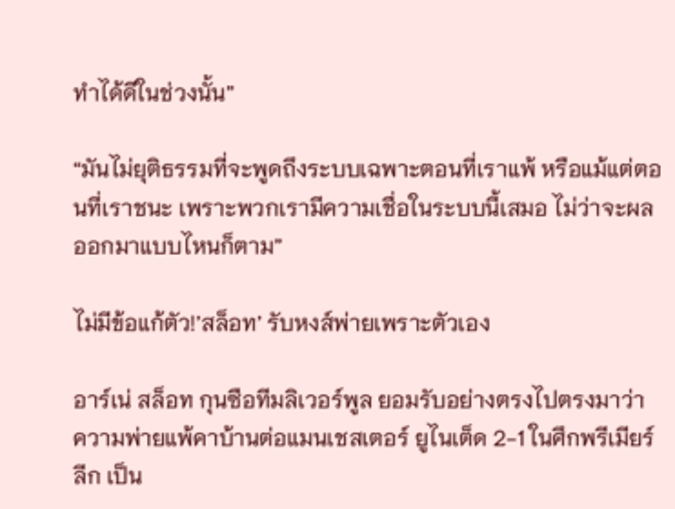ทำได้ดีในช่วงนั้น”

“มันไม่ยุติธรรมที่จะพูดถึงระบบเฉพาะตอนที่เราแพ้ หรือแม้แต่ตอนที่เราชนะ เพราะพวกเรามีความเชื่อในระบบนี้เสมอ ไม่ว่าจะผลออกมาแบบไหนก็ตาม”

ไม่มีข้อแก้ตัว!’สล็อท’ รับหงส์พ่ายเพราะตัวเอง

อาร์เน่ สล็อท กุนซือทีมลิเวอร์พูล ยอมรับอย่างตรงไปตรงมาว่า ความพ่ายแพ้คาบ้านต่อแมนเชสเตอร์ ยูไนเต็ด 2-1 ในศึกพรีเมียร์ลีก เป็น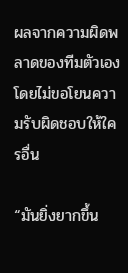ผลจากความผิดพลาดของทีมตัวเอง โดยไม่ขอโยนความรับผิดชอบให้ใครอื่น

“มันยิ่งยากขึ้น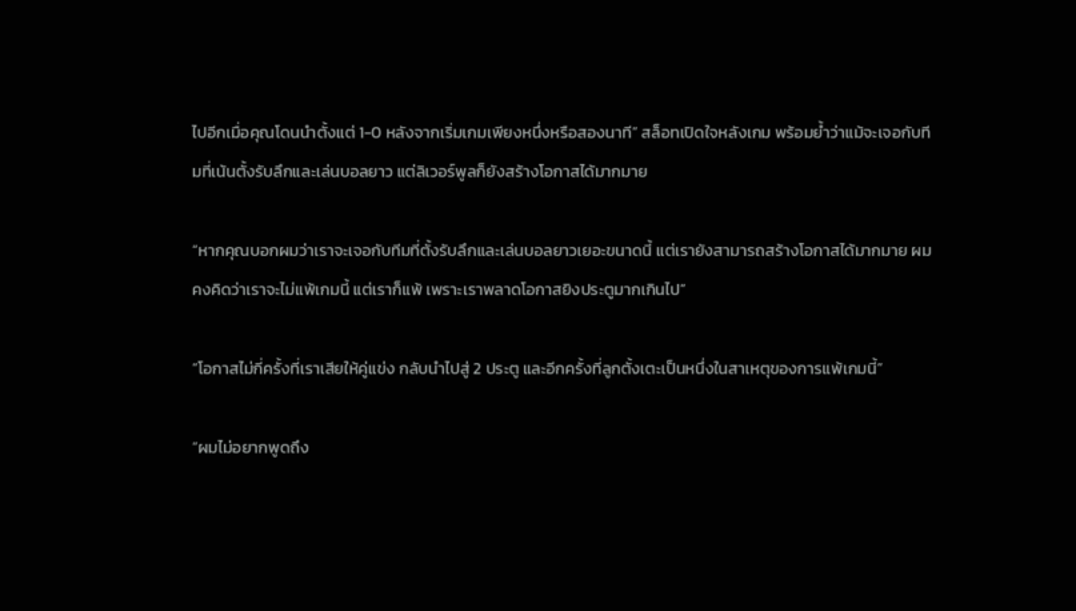ไปอีกเมื่อคุณโดนนำตั้งแต่ 1-0 หลังจากเริ่มเกมเพียงหนึ่งหรือสองนาที” สล็อทเปิดใจหลังเกม พร้อมย้ำว่าแม้จะเจอกับทีมที่เน้นตั้งรับลึกและเล่นบอลยาว แต่ลิเวอร์พูลก็ยังสร้างโอกาสได้มากมาย

“หากคุณบอกผมว่าเราจะเจอกับทีมที่ตั้งรับลึกและเล่นบอลยาวเยอะขนาดนี้ แต่เรายังสามารถสร้างโอกาสได้มากมาย ผมคงคิดว่าเราจะไม่แพ้เกมนี้ แต่เราก็แพ้ เพราะเราพลาดโอกาสยิงประตูมากเกินไป”

“โอกาสไม่กี่ครั้งที่เราเสียให้คู่แข่ง กลับนำไปสู่ 2 ประตู และอีกครั้งที่ลูกตั้งเตะเป็นหนึ่งในสาเหตุของการแพ้เกมนี้”

“ผมไม่อยากพูดถึง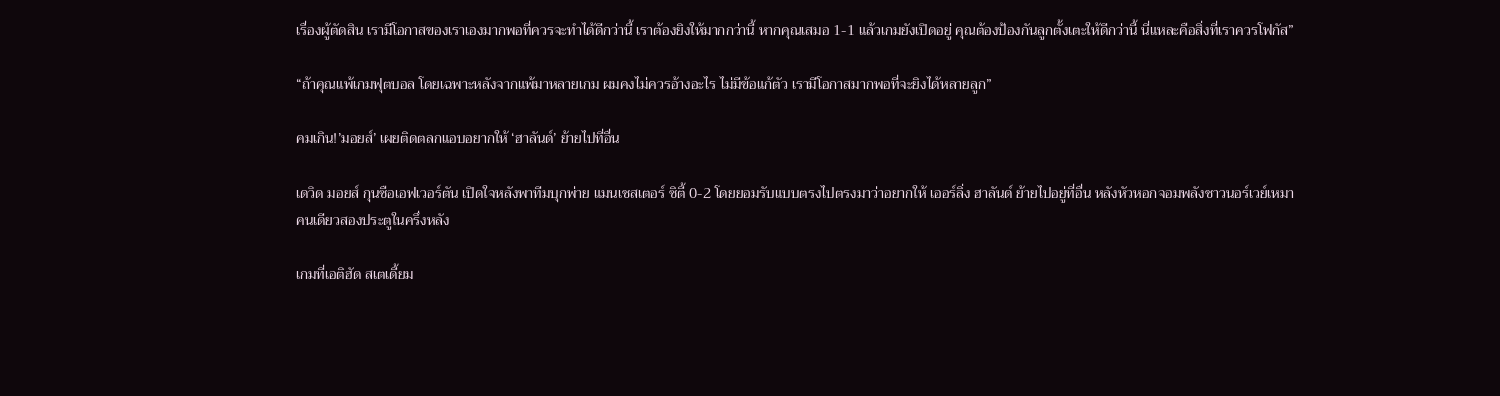เรื่องผู้ตัดสิน เรามีโอกาสของเราเองมากพอที่ควรจะทำได้ดีกว่านี้ เราต้องยิงให้มากกว่านี้ หากคุณเสมอ 1-1 แล้วเกมยังเปิดอยู่ คุณต้องป้องกันลูกตั้งเตะให้ดีกว่านี้ นี่แหละคือสิ่งที่เราควรโฟกัส”

“ถ้าคุณแพ้เกมฟุตบอล โดยเฉพาะหลังจากแพ้มาหลายเกม ผมคงไม่ควรอ้างอะไร ไม่มีข้อแก้ตัว เรามีโอกาสมากพอที่จะยิงได้หลายลูก”

คมเกิน!’มอยส์’ เผยติดตลกแอบอยากให้ ‘ฮาลันด์’ ย้ายไปที่อื่น

เดวิด มอยส์ กุนซือเอฟเวอร์ตัน เปิดใจหลังพาทีมบุกพ่าย แมนเชสเตอร์ ซิตี้ 0-2 โดยยอมรับแบบตรงไปตรงมาว่าอยากให้ เออร์ลิ่ง ฮาลันด์ ย้ายไปอยู่ที่อื่น หลังหัวหอกจอมพลังชาวนอร์เวย์เหมาคนเดียวสองประตูในครึ่งหลัง

เกมที่เอติฮัด สเตเดี้ยม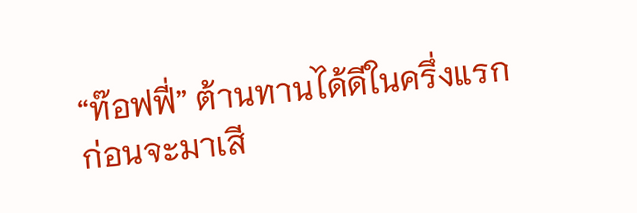“ท๊อฟฟี่” ต้านทานได้ดีในครึ่งแรก ก่อนจะมาเสี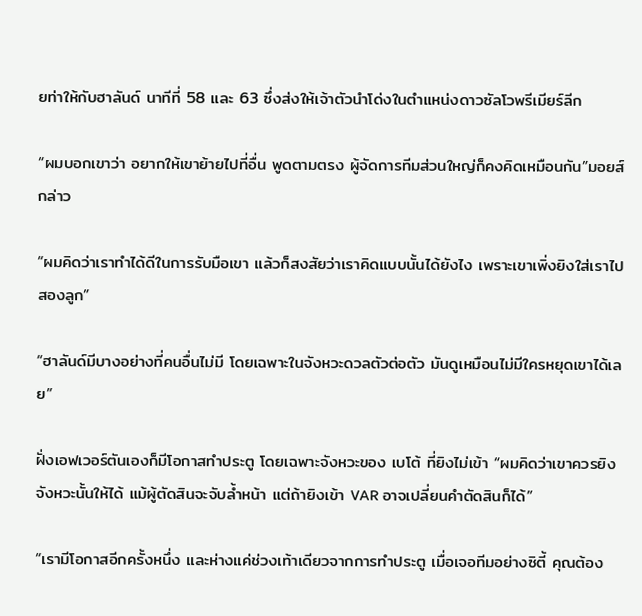ยท่าให้กับฮาลันด์ นาทีที่ 58 และ 63 ซึ่งส่งให้เจ้าตัวนำโด่งในตำแหน่งดาวซัลโวพรีเมียร์ลีก

“ผมบอกเขาว่า อยากให้เขาย้ายไปที่อื่น พูดตามตรง ผู้จัดการทีมส่วนใหญ่ก็คงคิดเหมือนกัน”มอยส์กล่าว

“ผมคิดว่าเราทำได้ดีในการรับมือเขา แล้วก็สงสัยว่าเราคิดแบบนั้นได้ยังไง เพราะเขาเพิ่งยิงใส่เราไปสองลูก”

“ฮาลันด์มีบางอย่างที่คนอื่นไม่มี โดยเฉพาะในจังหวะดวลตัวต่อตัว มันดูเหมือนไม่มีใครหยุดเขาได้เลย”

ฝั่งเอฟเวอร์ตันเองก็มีโอกาสทำประตู โดยเฉพาะจังหวะของ เบโต้ ที่ยิงไม่เข้า “ผมคิดว่าเขาควรยิงจังหวะนั้นให้ได้ แม้ผู้ตัดสินจะจับล้ำหน้า แต่ถ้ายิงเข้า VAR อาจเปลี่ยนคำตัดสินก็ได้”

“เรามีโอกาสอีกครั้งหนึ่ง และห่างแค่ช่วงเท้าเดียวจากการทำประตู เมื่อเจอทีมอย่างซิตี้ คุณต้อง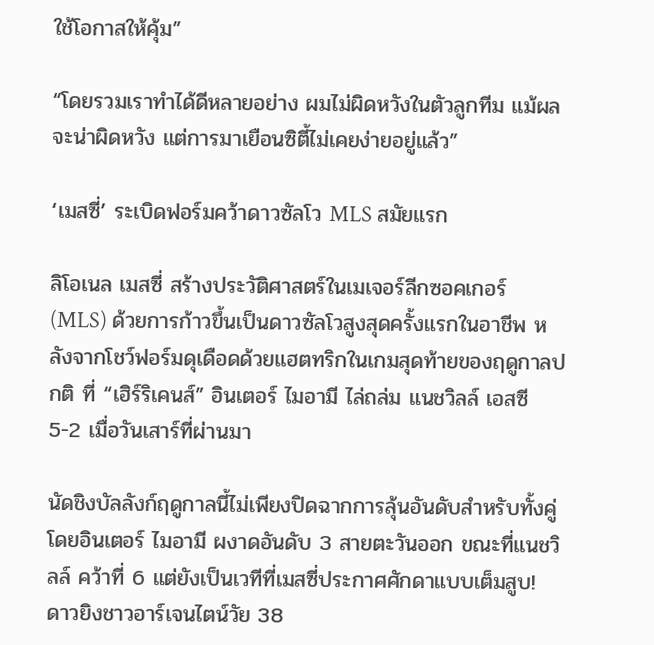ใช้โอกาสให้คุ้ม”

“โดยรวมเราทำได้ดีหลายอย่าง ผมไม่ผิดหวังในตัวลูกทีม แม้ผลจะน่าผิดหวัง แต่การมาเยือนซิตี้ไม่เคยง่ายอยู่แล้ว”

‘เมสซี่’ ระเบิดฟอร์มคว้าดาวซัลโว MLS สมัยแรก

ลิโอเนล เมสซี่ สร้างประวัติศาสตร์ในเมเจอร์ลีกซอคเกอร์ (MLS) ด้วยการก้าวขึ้นเป็นดาวซัลโวสูงสุดครั้งแรกในอาชีพ หลังจากโชว์ฟอร์มดุเดือดด้วยแฮตทริกในเกมสุดท้ายของฤดูกาลปกติ ที่ “เฮิร์ริเคนส์” อินเตอร์ ไมอามี ไล่ถล่ม แนชวิลล์ เอสซี 5-2 เมื่อวันเสาร์ที่ผ่านมา

นัดชิงบัลลังก์ฤดูกาลนี้ไม่เพียงปิดฉากการลุ้นอันดับสำหรับทั้งคู่ โดยอินเตอร์ ไมอามี ผงาดอันดับ 3 สายตะวันออก ขณะที่แนชวิลล์ คว้าที่ 6 แต่ยังเป็นเวทีที่เมสซี่ประกาศศักดาแบบเต็มสูบ! ดาวยิงชาวอาร์เจนไตน์วัย 38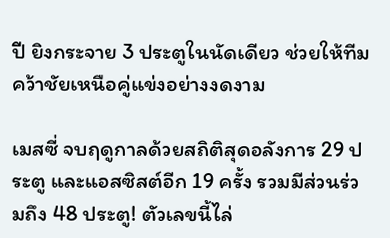ปี ยิงกระจาย 3 ประตูในนัดเดียว ช่วยให้ทีมคว้าชัยเหนือคู่แข่งอย่างงดงาม

เมสซี่ จบฤดูกาลด้วยสถิติสุดอลังการ 29 ประตู และแอสซิสต์อีก 19 ครั้ง รวมมีส่วนร่วมถึง 48 ประตู! ตัวเลขนี้ไล่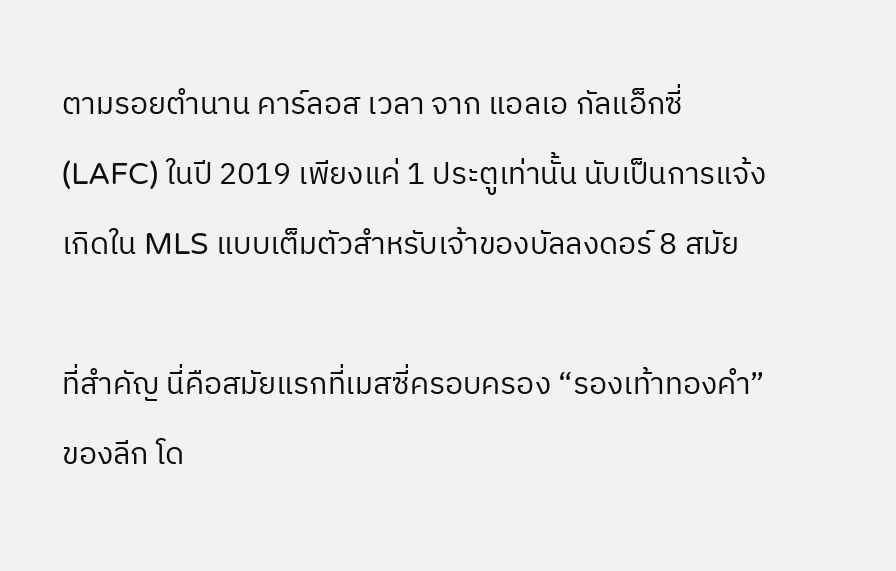ตามรอยตำนาน คาร์ลอส เวลา จาก แอลเอ กัลแอ็กซี่ (LAFC) ในปี 2019 เพียงแค่ 1 ประตูเท่านั้น นับเป็นการแจ้งเกิดใน MLS แบบเต็มตัวสำหรับเจ้าของบัลลงดอร์ 8 สมัย

ที่สำคัญ นี่คือสมัยแรกที่เมสซี่ครอบครอง “รองเท้าทองคำ” ของลีก โด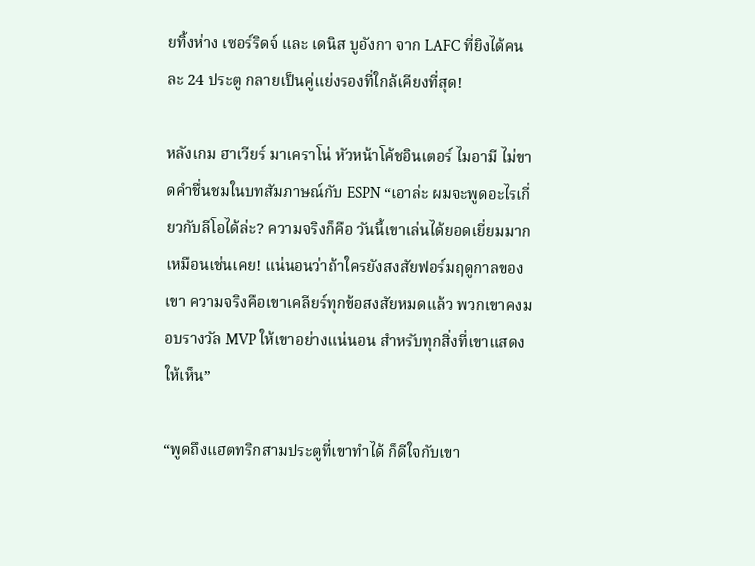ยทิ้งห่าง เซอร์ริดจ์ และ เดนิส บูอังกา จาก LAFC ที่ยิงได้คนละ 24 ประตู กลายเป็นคู่แย่งรองที่ใกล้เคียงที่สุด!

หลังเกม ฮาเวียร์ มาเคราโน่ หัวหน้าโค้ชอินเตอร์ ไมอามี ไม่ขาดคำชื่นชมในบทสัมภาษณ์กับ ESPN “เอาล่ะ ผมจะพูดอะไรเกี่ยวกับลีโอได้ล่ะ? ความจริงก็คือ วันนี้เขาเล่นได้ยอดเยี่ยมมาก เหมือนเช่นเคย! แน่นอนว่าถ้าใครยังสงสัยฟอร์มฤดูกาลของเขา ความจริงคือเขาเคลียร์ทุกข้อสงสัยหมดแล้ว พวกเขาคงมอบรางวัล MVP ให้เขาอย่างแน่นอน สำหรับทุกสิ่งที่เขาแสดงให้เห็น”

“พูดถึงแฮตทริกสามประตูที่เขาทำได้ ก็ดีใจกับเขา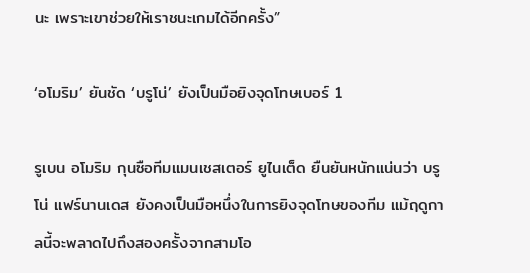นะ เพราะเขาช่วยให้เราชนะเกมได้อีกครั้ง”

‘อโมริม’ ยันชัด ‘บรูโน่’ ยังเป็นมือยิงจุดโทษเบอร์ 1

รูเบน อโมริม กุนซือทีมแมนเชสเตอร์ ยูไนเต็ด ยืนยันหนักแน่นว่า บรูโน่ แฟร์นานเดส ยังคงเป็นมือหนึ่งในการยิงจุดโทษของทีม แม้ฤดูกาลนี้จะพลาดไปถึงสองครั้งจากสามโอ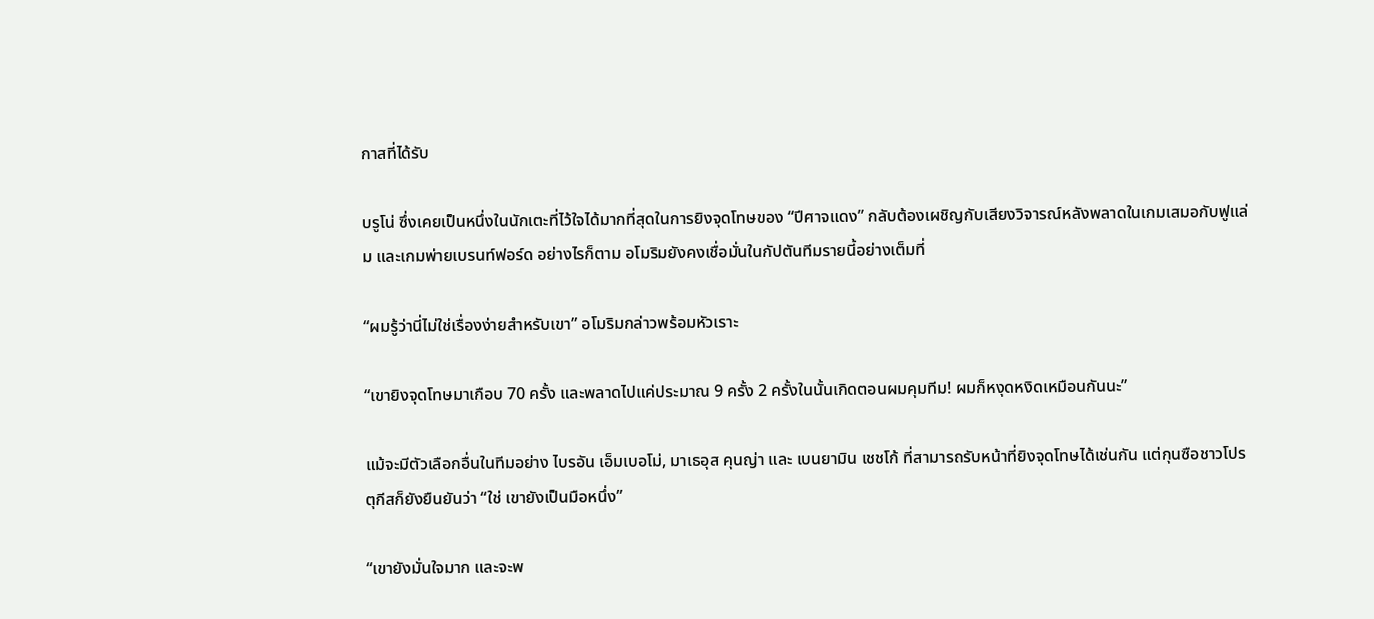กาสที่ได้รับ

บรูโน่ ซึ่งเคยเป็นหนึ่งในนักเตะที่ไว้ใจได้มากที่สุดในการยิงจุดโทษของ “ปีศาจแดง” กลับต้องเผชิญกับเสียงวิจารณ์หลังพลาดในเกมเสมอกับฟูแล่ม และเกมพ่ายเบรนท์ฟอร์ด อย่างไรก็ตาม อโมริมยังคงเชื่อมั่นในกัปตันทีมรายนี้อย่างเต็มที่

“ผมรู้ว่านี่ไม่ใช่เรื่องง่ายสำหรับเขา” อโมริมกล่าวพร้อมหัวเราะ

“เขายิงจุดโทษมาเกือบ 70 ครั้ง และพลาดไปแค่ประมาณ 9 ครั้ง 2 ครั้งในนั้นเกิดตอนผมคุมทีม! ผมก็หงุดหงิดเหมือนกันนะ”

แม้จะมีตัวเลือกอื่นในทีมอย่าง ไบรอัน เอ็มเบอโม่, มาเธอุส คุนญ่า และ เบนยามิน เชชโก้ ที่สามารถรับหน้าที่ยิงจุดโทษได้เช่นกัน แต่กุนซือชาวโปรตุกีสก็ยังยืนยันว่า “ใช่ เขายังเป็นมือหนึ่ง”

“เขายังมั่นใจมาก และจะพ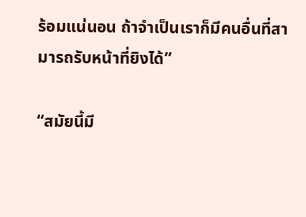ร้อมแน่นอน ถ้าจำเป็นเราก็มีคนอื่นที่สามารถรับหน้าที่ยิงได้”

“สมัยนี้มี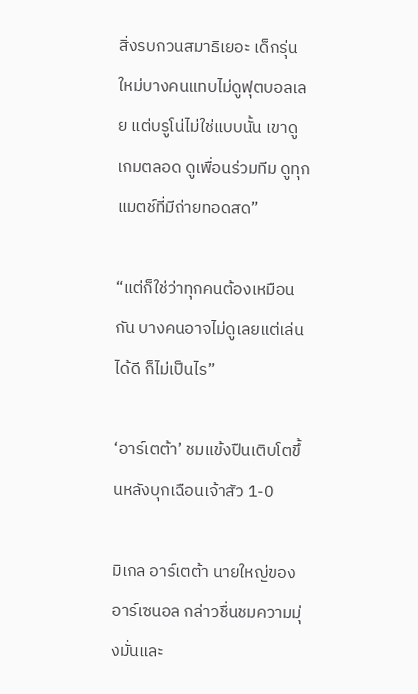สิ่งรบกวนสมาธิเยอะ เด็กรุ่นใหม่บางคนแทบไม่ดูฟุตบอลเลย แต่บรูโน่ไม่ใช่แบบนั้น เขาดูเกมตลอด ดูเพื่อนร่วมทีม ดูทุกแมตช์ที่มีถ่ายทอดสด”

“แต่ก็ใช่ว่าทุกคนต้องเหมือนกัน บางคนอาจไม่ดูเลยแต่เล่นได้ดี ก็ไม่เป็นไร”

‘อาร์เตต้า’ ชมแข้งปืนเติบโตขึ้นหลังบุกเฉือนเจ้าสัว 1-0

มิเกล อาร์เตต้า นายใหญ่ของอาร์เซนอล กล่าวชื่นชมความมุ่งมั่นและ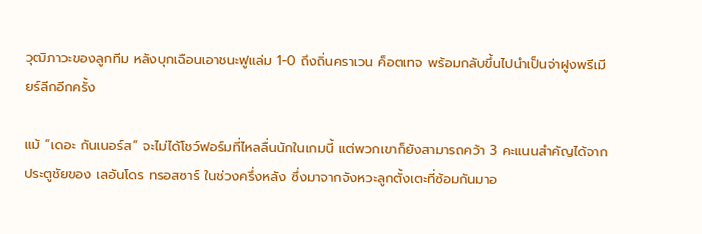วุฒิภาวะของลูกทีม หลังบุกเฉือนเอาชนะฟูแล่ม 1-0 ถึงถิ่นคราเวน ค็อตเทจ พร้อมกลับขึ้นไปนำเป็นจ่าฝูงพรีเมียร์ลีกอีกครั้ง

แม้ “เดอะ กันเนอร์ส” จะไม่ได้โชว์ฟอร์มที่ไหลลื่นนักในเกมนี้ แต่พวกเขาก็ยังสามารถคว้า 3 คะแนนสำคัญได้จากประตูชัยของ เลอันโดร ทรอสซาร์ ในช่วงครึ่งหลัง ซึ่งมาจากจังหวะลูกตั้งเตะที่ซ้อมกันมาอ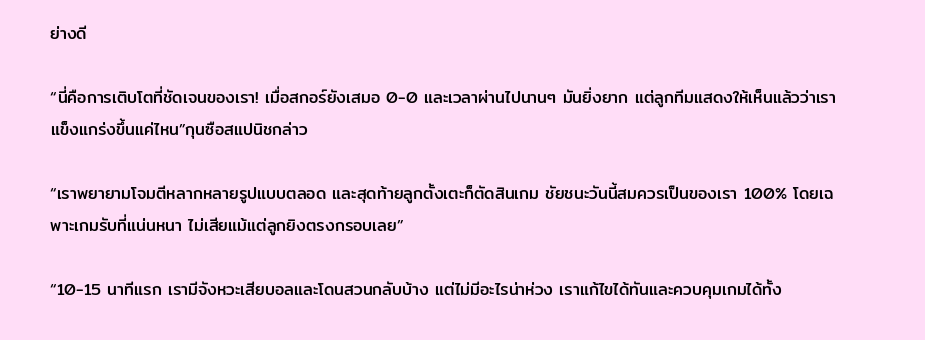ย่างดี

“นี่คือการเติบโตที่ชัดเจนของเรา! เมื่อสกอร์ยังเสมอ 0-0 และเวลาผ่านไปนานๆ มันยิ่งยาก แต่ลูกทีมแสดงให้เห็นแล้วว่าเราแข็งแกร่งขึ้นแค่ไหน”กุนซือสแปนิชกล่าว

“เราพยายามโจมตีหลากหลายรูปแบบตลอด และสุดท้ายลูกตั้งเตะก็ตัดสินเกม ชัยชนะวันนี้สมควรเป็นของเรา 100% โดยเฉพาะเกมรับที่แน่นหนา ไม่เสียแม้แต่ลูกยิงตรงกรอบเลย”

“10-15 นาทีแรก เรามีจังหวะเสียบอลและโดนสวนกลับบ้าง แต่ไม่มีอะไรน่าห่วง เราแก้ไขได้ทันและควบคุมเกมได้ทั้ง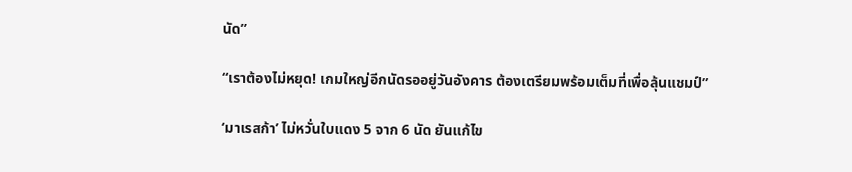นัด”

“เราต้องไม่หยุด! เกมใหญ่อีกนัดรออยู่วันอังคาร ต้องเตรียมพร้อมเต็มที่เพื่อลุ้นแชมป์”

‘มาเรสก้า’ ไม่หวั่นใบแดง 5 จาก 6 นัด ยันแก้ไข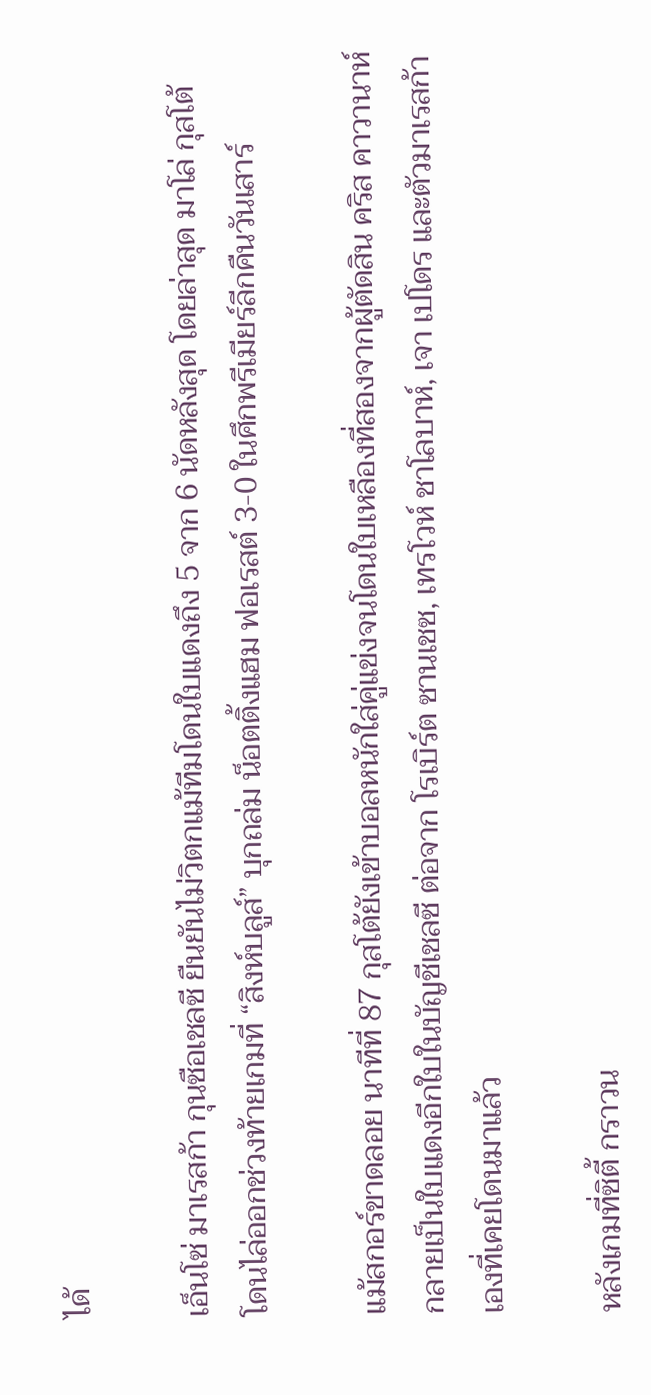ได้

เอ็นโซ่ มาเรสก้า กุนซือเชลซี ยืนยันไม่วิตกแม้ทีมโดนใบแดงถึง 5 จาก 6 นัดหลังสุด โดยล่าสุด มาโล่ กุสโต้ โดนไล่ออกช่วงท้ายเกมที่ “สิงห์บลูส์” บุกถล่ม น็อตติ้งแฮม ฟอเรสต์ 3-0 ในศึกพรีเมียร์ลีกคืนวันเสาร์

แม้สกอร์ขาดลอย นาทีที่ 87 กุสโต้ยังเข้าบอลหนักใส่คู่แข่งจนโดนใบเหลืองที่สองจากผู้ตัดสิน คริส คาวานาห์ กลายเป็นใบแดงอีกใบในบัญชีเชลซี ต่อจาก โรเบิร์ต ซานเชซ, เทรโวห์ ชาโลบาห์, เจา เปโดร และตัวมาเรสก้าเองที่เคยโดนมาแล้ว

หลังเกมที่ซิตี้ กราวน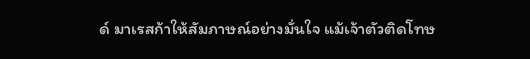ด์ มาเรสก้าให้สัมภาษณ์อย่างมั่นใจ แม้เจ้าตัวติดโทษ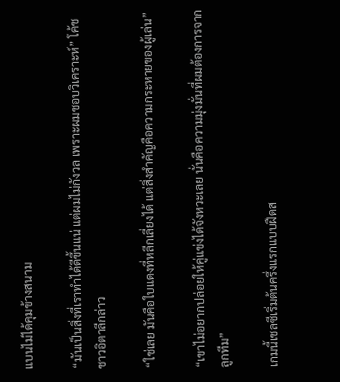แบนไม่ได้คุมข้างสนาม

“มันเป็นสิ่งที่เราทำได้ดีขึ้นแน่ แต่ผมไม่กังวล เพราะผมชอบวิเคราะห์” โค้ชชาวอิตาลีกล่าว

“ใช่เลย มันคือใบแดงที่หลีกเลี่ยงได้ แต่สิ่งสำคัญคือความกระหายของผู้เล่น”

“เขาไม่อยากปล่อยให้คู่แข่งได้จังหวะเลย นั่นคือความมุ่งมั่นที่ผมต้องการจากลูกทีม”

เกมนี้เชลซีเริ่มต้นครึ่งแรกแบบฝืดส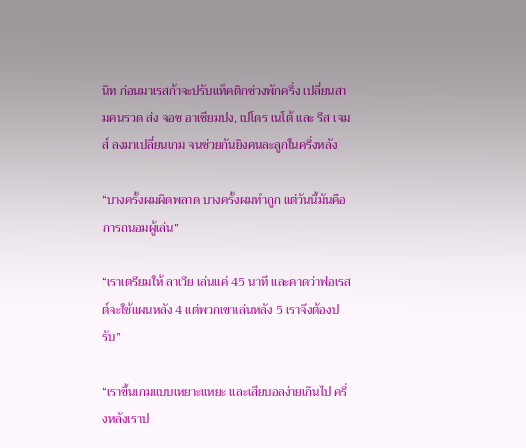นิท ก่อนมาเรสก้าจะปรับแท็คติกช่วงพักครึ่ง เปลี่ยนสามคนรวด ส่ง จอช อาเชียมปง, เปโดร เนโต้ และ รีส เจมส์ ลงมาเปลี่ยนเกม จนช่วยกันยิงคนละลูกในครึ่งหลัง

“บางครั้งผมผิดพลาด บางครั้งผมทำถูก แต่วันนี้มันคือการถนอมผู้เล่น”

“เราเตรียมให้ ลาเวีย เล่นแค่ 45 นาที และคาดว่าฟอเรสต์จะใช้แผนหลัง 4 แต่พวกเขาเล่นหลัง 5 เราจึงต้องปรับ”

“เราขึ้นเกมแบบเหยาะแหยะ และเสียบอลง่ายเกินไป ครึ่งหลังเราป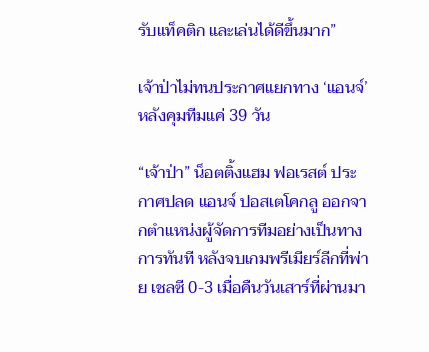รับแท็คติก และเล่นได้ดีขึ้นมาก”

เจ้าป่าไม่ทนประกาศแยกทาง ‘แอนจ์’ หลังคุมทีมแค่ 39 วัน

“เจ้าป่า” น็อตติ้งแฮม ฟอเรสต์ ประกาศปลด แอนจ์ ปอสเตโคกลู ออกจากตำแหน่งผู้จัดการทีมอย่างเป็นทางการทันที หลังจบเกมพรีเมียร์ลีกที่พ่าย เชลซี 0-3 เมื่อคืนวันเสาร์ที่ผ่านมา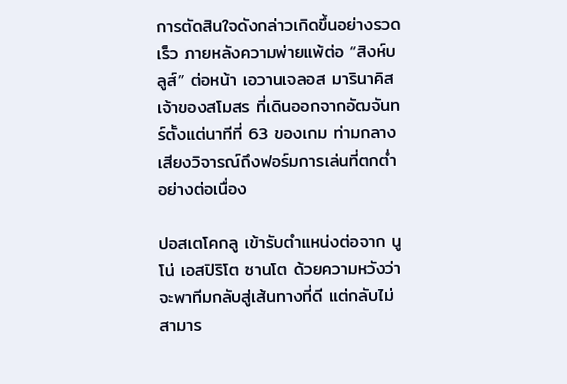การตัดสินใจดังกล่าวเกิดขึ้นอย่างรวดเร็ว ภายหลังความพ่ายแพ้ต่อ “สิงห์บลูส์” ต่อหน้า เอวานเจลอส มารินาคิส เจ้าของสโมสร ที่เดินออกจากอัฒจันทร์ตั้งแต่นาทีที่ 63 ของเกม ท่ามกลางเสียงวิจารณ์ถึงฟอร์มการเล่นที่ตกต่ำอย่างต่อเนื่อง

ปอสเตโคกลู เข้ารับตำแหน่งต่อจาก นูโน่ เอสปิริโต ซานโต ด้วยความหวังว่าจะพาทีมกลับสู่เส้นทางที่ดี แต่กลับไม่สามาร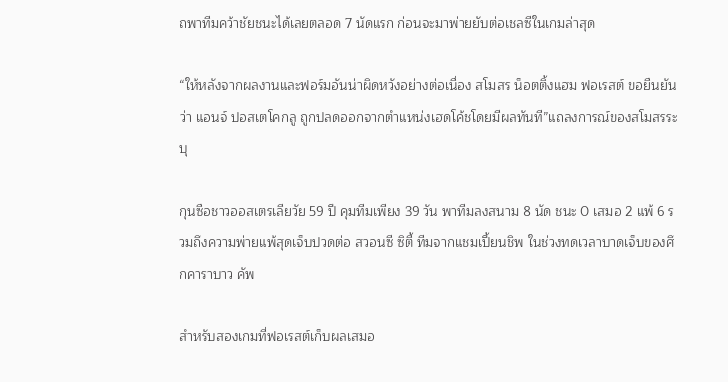ถพาทีมคว้าชัยชนะได้เลยตลอด 7 นัดแรก ก่อนจะมาพ่ายยับต่อเชลซีในเกมล่าสุด

“ให้หลังจากผลงานและฟอร์มอันน่าผิดหวังอย่างต่อเนื่อง สโมสร น็อตติ้งแฮม ฟอเรสต์ ขอยืนยันว่า แอนจ์ ปอสเตโคกลู ถูกปลดออกจากตำแหน่งเฮดโค้ชโดยมีผลทันที”แถลงการณ์ของสโมสรระบุ

กุนซือชาวออสเตรเลียวัย 59 ปี คุมทีมเพียง 39 วัน พาทีมลงสนาม 8 นัด ชนะ 0 เสมอ 2 แพ้ 6 รวมถึงความพ่ายแพ้สุดเจ็บปวดต่อ สวอนซี ซิตี้ ทีมจากแชมเปี้ยนชิพ ในช่วงทดเวลาบาดเจ็บของศึกคาราบาว คัพ

สำหรับสองเกมที่ฟอเรสต์เก็บผลเสมอ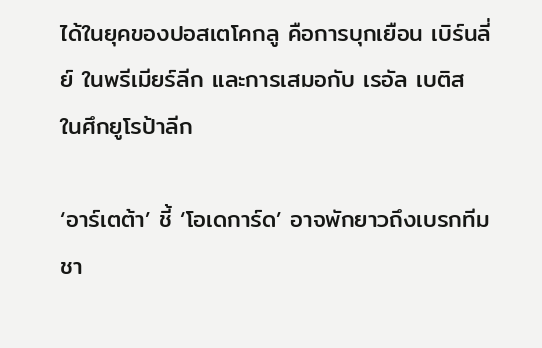ได้ในยุคของปอสเตโคกลู คือการบุกเยือน เบิร์นลี่ย์ ในพรีเมียร์ลีก และการเสมอกับ เรอัล เบติส ในศึกยูโรป้าลีก

‘อาร์เตต้า’ ชี้ ‘โอเดการ์ด’ อาจพักยาวถึงเบรกทีมชา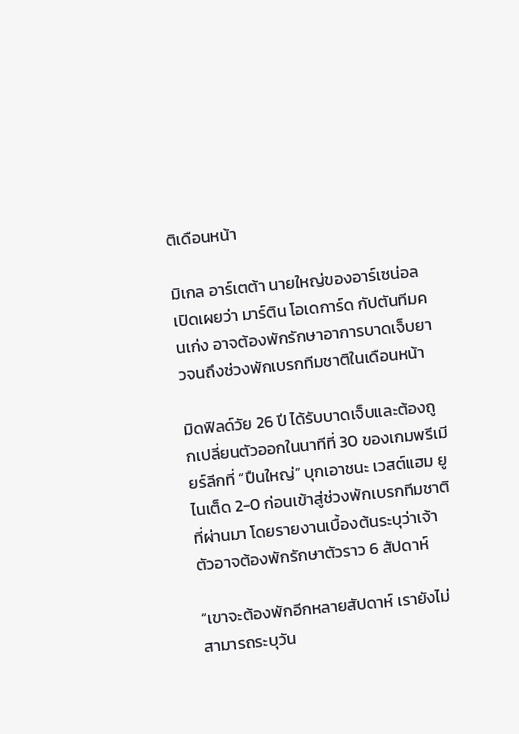ติเดือนหน้า

มิเกล อาร์เตต้า นายใหญ่ของอาร์เซน่อล เปิดเผยว่า มาร์ติน โอเดการ์ด กัปตันทีมคนเก่ง อาจต้องพักรักษาอาการบาดเจ็บยาวจนถึงช่วงพักเบรกทีมชาติในเดือนหน้า

มิดฟิลด์วัย 26 ปี ได้รับบาดเจ็บและต้องถูกเปลี่ยนตัวออกในนาทีที่ 30 ของเกมพรีเมียร์ลีกที่ “ปืนใหญ่” บุกเอาชนะ เวสต์แฮม ยูไนเต็ด 2-0 ก่อนเข้าสู่ช่วงพักเบรกทีมชาติที่ผ่านมา โดยรายงานเบื้องต้นระบุว่าเจ้าตัวอาจต้องพักรักษาตัวราว 6 สัปดาห์

“เขาจะต้องพักอีกหลายสัปดาห์ เรายังไม่สามารถระบุวัน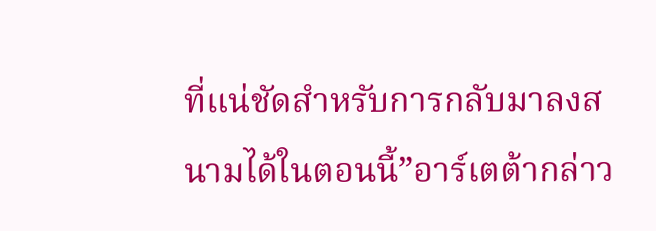ที่แน่ชัดสำหรับการกลับมาลงสนามได้ในตอนนี้”อาร์เตต้ากล่าว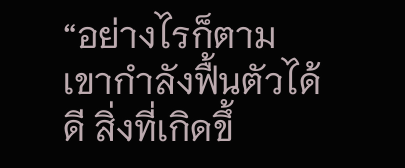“อย่างไรก็ตาม เขากำลังฟื้นตัวได้ดี สิ่งที่เกิดขึ้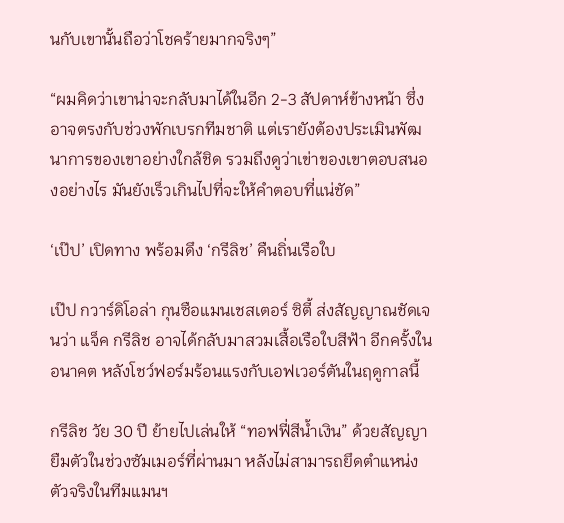นกับเขานั้นถือว่าโชคร้ายมากจริงๆ”

“ผมคิดว่าเขาน่าจะกลับมาได้ในอีก 2-3 สัปดาห์ข้างหน้า ซึ่งอาจตรงกับช่วงพักเบรกทีมชาติ แต่เรายังต้องประเมินพัฒนาการของเขาอย่างใกล้ชิด รวมถึงดูว่าเข่าของเขาตอบสนองอย่างไร มันยังเร็วเกินไปที่จะให้คำตอบที่แน่ชัด”

‘เป๊ป’ เปิดทาง พร้อมดึง ‘กรีลิช’ คืนถิ่นเรือใบ

เป๊ป กวาร์ดิโอล่า กุนซือแมนเชสเตอร์ ซิตี้ ส่งสัญญาณชัดเจนว่า แจ็ค กรีลิช อาจได้กลับมาสวมเสื้อเรือใบสีฟ้า อีกครั้งในอนาคต หลังโชว์ฟอร์มร้อนแรงกับเอฟเวอร์ตันในฤดูกาลนี้

กรีลิช วัย 30 ปี ย้ายไปเล่นให้ “ทอฟฟี่สีน้ำเงิน” ด้วยสัญญายืมตัวในช่วงซัมเมอร์ที่ผ่านมา หลังไม่สามารถยึดตำแหน่งตัวจริงในทีมแมนฯ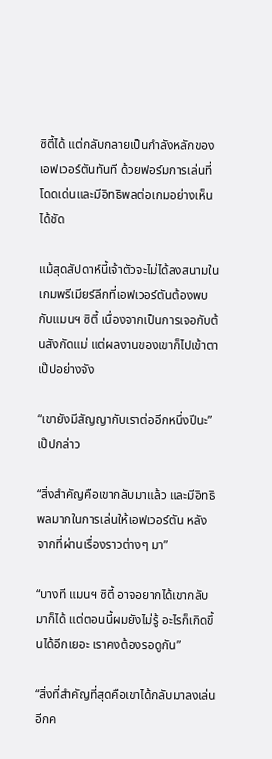ซิตี้ได้ แต่กลับกลายเป็นกำลังหลักของเอฟเวอร์ตันทันที ด้วยฟอร์มการเล่นที่โดดเด่นและมีอิทธิพลต่อเกมอย่างเห็นได้ชัด

แม้สุดสัปดาห์นี้เจ้าตัวจะไม่ได้ลงสนามในเกมพรีเมียร์ลีกที่เอฟเวอร์ตันต้องพบกับแมนฯ ซิตี้ เนื่องจากเป็นการเจอกับต้นสังกัดแม่ แต่ผลงานของเขาก็ไปเข้าตาเป๊ปอย่างจัง

“เขายังมีสัญญากับเราต่ออีกหนึ่งปีนะ” เป๊ปกล่าว

“สิ่งสำคัญคือเขากลับมาแล้ว และมีอิทธิพลมากในการเล่นให้เอฟเวอร์ตัน หลังจากที่ผ่านเรื่องราวต่างๆ มา”

“บางที แมนฯ ซิตี้ อาจอยากได้เขากลับมาก็ได้ แต่ตอนนี้ผมยังไม่รู้ อะไรก็เกิดขึ้นได้อีกเยอะ เราคงต้องรอดูกัน”

“สิ่งที่สำคัญที่สุดคือเขาได้กลับมาลงเล่นอีกค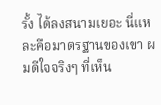รั้ง ได้ลงสนามเยอะ นี่แหละคือมาตรฐานของเขา ผมดีใจจริงๆ ที่เห็น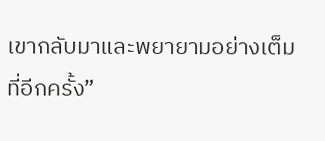เขากลับมาและพยายามอย่างเต็มที่อีกครั้ง”